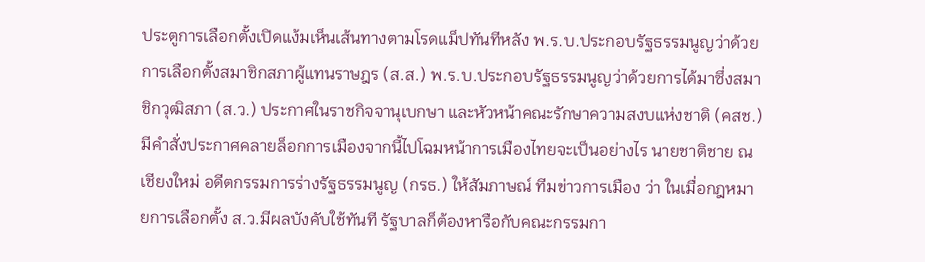ประตูการเลือกตั้งเปิดแง้มเห็นเส้นทางตามโรดแม็ปทันทีหลัง พ.ร.บ.ประกอบรัฐธรรมนูญว่าด้วยการเลือกตั้งสมาชิกสภาผู้แทนราษฎร (ส.ส.) พ.ร.บ.ประกอบรัฐธรรมนูญว่าด้วยการได้มาซึ่งสมาชิกวุฒิสภา (ส.ว.) ประกาศในราชกิจจานุเบกษา และหัวหน้าคณะรักษาความสงบแห่งชาติ (คสช.) มีคำสั่งประกาศคลายล็อกการเมืองจากนี้ไปโฉมหน้าการเมืองไทยจะเป็นอย่างไร นายชาติชาย ณ เชียงใหม่ อดีตกรรมการร่างรัฐธรรมนูญ (กรธ.) ให้สัมภาษณ์ ทีมข่าวการเมือง ว่า ในเมื่อกฎหมายการเลือกตั้ง ส.ว.มีผลบังคับใช้ทันที รัฐบาลก็ต้องหารือกับคณะกรรมกา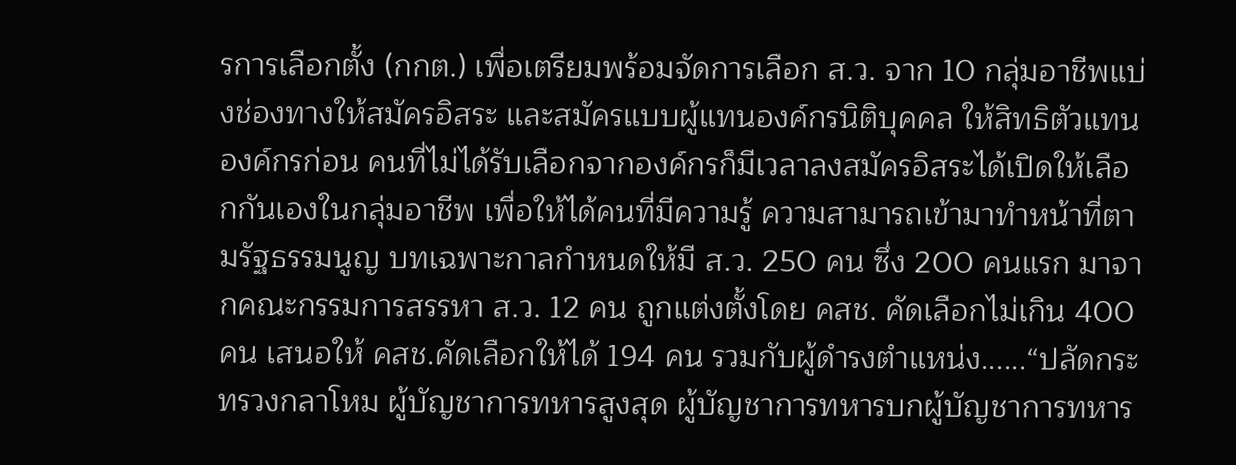รการเลือกตั้ง (กกต.) เพื่อเตรียมพร้อมจัดการเลือก ส.ว. จาก 10 กลุ่มอาชีพแบ่งช่องทางให้สมัครอิสระ และสมัครแบบผู้แทนองค์กรนิติบุคคล ให้สิทธิตัวแทนองค์กรก่อน คนที่ไม่ได้รับเลือกจากองค์กรก็มีเวลาลงสมัครอิสระได้เปิดให้เลือกกันเองในกลุ่มอาชีพ เพื่อให้ได้คนที่มีความรู้ ความสามารถเข้ามาทำหน้าที่ตามรัฐธรรมนูญ บทเฉพาะกาลกำหนดให้มี ส.ว. 250 คน ซึ่ง 200 คนแรก มาจากคณะกรรมการสรรหา ส.ว. 12 คน ถูกแต่งตั้งโดย คสช. คัดเลือกไม่เกิน 400 คน เสนอให้ คสช.คัดเลือกให้ได้ 194 คน รวมกับผู้ดำรงตำแหน่ง......“ปลัดกระทรวงกลาโหม ผู้บัญชาการทหารสูงสุด ผู้บัญชาการทหารบกผู้บัญชาการทหาร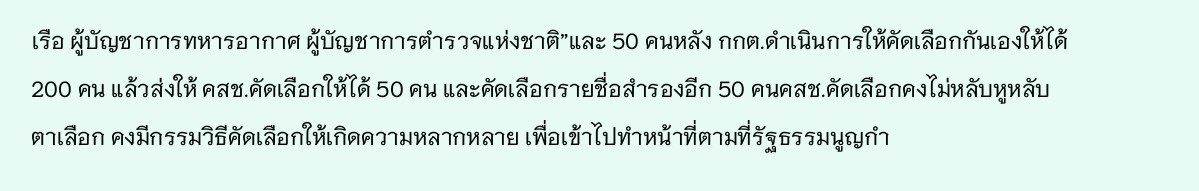เรือ ผู้บัญชาการทหารอากาศ ผู้บัญชาการตำรวจแห่งชาติ”และ 50 คนหลัง กกต.ดำเนินการให้คัดเลือกกันเองให้ได้ 200 คน แล้วส่งให้ คสช.คัดเลือกให้ได้ 50 คน และคัดเลือกรายชื่อสำรองอีก 50 คนคสช.คัดเลือกคงไม่หลับหูหลับตาเลือก คงมีกรรมวิธีคัดเลือกให้เกิดความหลากหลาย เพื่อเข้าไปทำหน้าที่ตามที่รัฐธรรมนูญกำ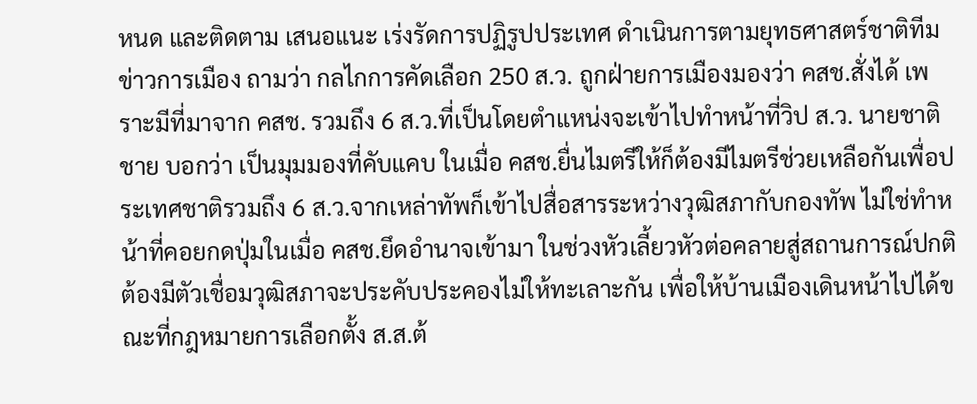หนด และติดตาม เสนอแนะ เร่งรัดการปฏิรูปประเทศ ดำเนินการตามยุทธศาสตร์ชาติทีมข่าวการเมือง ถามว่า กลไกการคัดเลือก 250 ส.ว. ถูกฝ่ายการเมืองมองว่า คสช.สั่งได้ เพราะมีที่มาจาก คสช. รวมถึง 6 ส.ว.ที่เป็นโดยตำแหน่งจะเข้าไปทำหน้าที่วิป ส.ว. นายชาติชาย บอกว่า เป็นมุมมองที่คับแคบ ในเมื่อ คสช.ยื่นไมตรีให้ก็ต้องมีไมตรีช่วยเหลือกันเพื่อประเทศชาติรวมถึง 6 ส.ว.จากเหล่าทัพก็เข้าไปสื่อสารระหว่างวุฒิสภากับกองทัพ ไม่ใช่ทำหน้าที่คอยกดปุ่มในเมื่อ คสช.ยึดอำนาจเข้ามา ในช่วงหัวเลี้ยวหัวต่อคลายสู่สถานการณ์ปกติต้องมีตัวเชื่อมวุฒิสภาจะประคับประคองไม่ให้ทะเลาะกัน เพื่อให้บ้านเมืองเดินหน้าไปได้ขณะที่กฎหมายการเลือกตั้ง ส.ส.ต้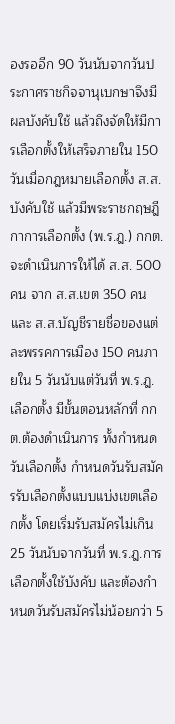องรออีก 90 วันนับจากวันประกาศราชกิจจานุเบกษาจึงมีผลบังคับใช้ แล้วถึงจัดให้มีการเลือกตั้งให้เสร็จภายใน 150 วันเมื่อกฎหมายเลือกตั้ง ส.ส.บังคับใช้ แล้วมีพระราชกฤษฎีกาการเลือกตั้ง (พ.ร.ฎ.) กกต.จะดำเนินการให้ได้ ส.ส. 500 คน จาก ส.ส.เขต 350 คน และ ส.ส.บัญชีรายชื่อของแต่ละพรรคการเมือง 150 คนภายใน 5 วันนับแต่วันที่ พ.ร.ฎ.เลือกตั้ง มีขั้นตอนหลักที่ กกต.ต้องดำเนินการ ทั้งกำหนดวันเลือกตั้ง กำหนดวันรับสมัครรับเลือกตั้งแบบแบ่งเขตเลือกตั้ง โดยเริ่มรับสมัครไม่เกิน 25 วันนับจากวันที่ พ.ร.ฎ.การเลือกตั้งใช้บังคับ และต้องกำหนดวันรับสมัครไม่น้อยกว่า 5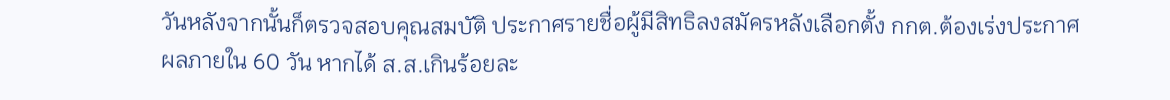วันหลังจากนั้นก็ตรวจสอบคุณสมบัติ ประกาศรายชื่อผู้มีสิทธิลงสมัครหลังเลือกตั้ง กกต.ต้องเร่งประกาศผลภายใน 60 วัน หากได้ ส.ส.เกินร้อยละ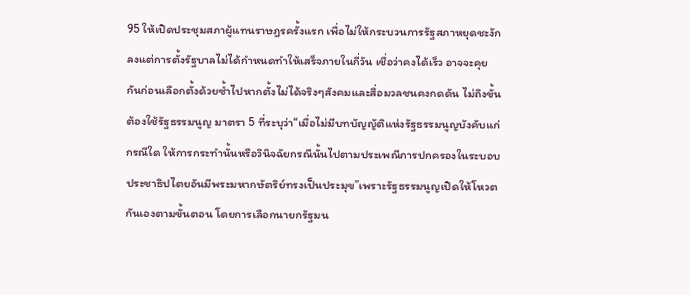95 ให้เปิดประชุมสภาผู้แทนราษฎรครั้งแรก เพื่อไม่ให้กระบวนการรัฐสภาหยุดชะงักลงแต่การตั้งรัฐบาลไม่ได้กำหนดทำให้เสร็จภายในกี่วัน เชื่อว่าคงได้เร็ว อาจจะคุยกันก่อนเลือกตั้งด้วยซ้ำไปหากตั้งไม่ได้จริงๆสังคมและสื่อมวลชนคงกดดัน ไม่ถึงขั้นต้องใช้รัฐธรรมนูญ มาตรา 5 ที่ระบุว่า“เมื่อไม่มีบทบัญญัติแห่งรัฐธรรมนูญบังคับแก่กรณีใด ให้การกระทำนั้นหรือวินิจฉัยกรณีนั้นไปตามประเพณีการปกครองในระบอบประชาธิปไตยอันมีพระมหากษัตริย์ทรงเป็นประมุข”เพราะรัฐธรรมนูญเปิดให้โหวตกันเองตามขั้นตอน โดยการเลือกนายกรัฐมน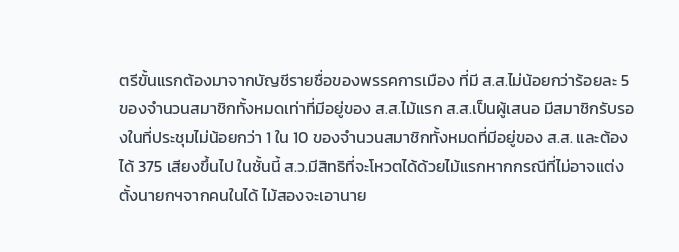ตรีขั้นแรกต้องมาจากบัญชีรายชื่อของพรรคการเมือง ที่มี ส.ส.ไม่น้อยกว่าร้อยละ 5 ของจำนวนสมาชิกทั้งหมดเท่าที่มีอยู่ของ ส.ส.ไม้แรก ส.ส.เป็นผู้เสนอ มีสมาชิกรับรองในที่ประชุมไม่น้อยกว่า 1 ใน 10 ของจำนวนสมาชิกทั้งหมดที่มีอยู่ของ ส.ส. และต้องได้ 375 เสียงขึ้นไป ในชั้นนี้ ส.ว.มีสิทธิที่จะโหวตได้ด้วยไม้แรกหากกรณีที่ไม่อาจแต่งตั้งนายกฯจากคนในได้ ไม้สองจะเอานาย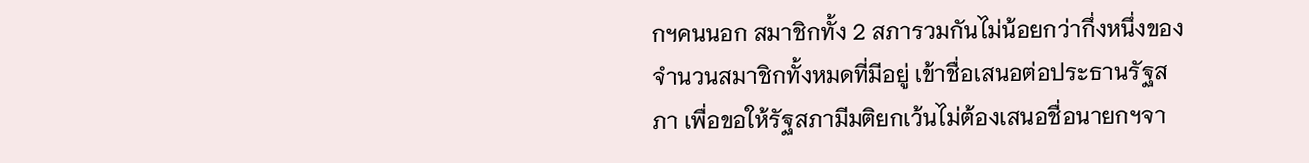กฯคนนอก สมาชิกทั้ง 2 สภารวมกันไม่น้อยกว่ากึ่งหนึ่งของจำนวนสมาชิกทั้งหมดที่มีอยู่ เข้าชื่อเสนอต่อประธานรัฐสภา เพื่อขอให้รัฐสภามีมติยกเว้นไม่ต้องเสนอชื่อนายกฯจา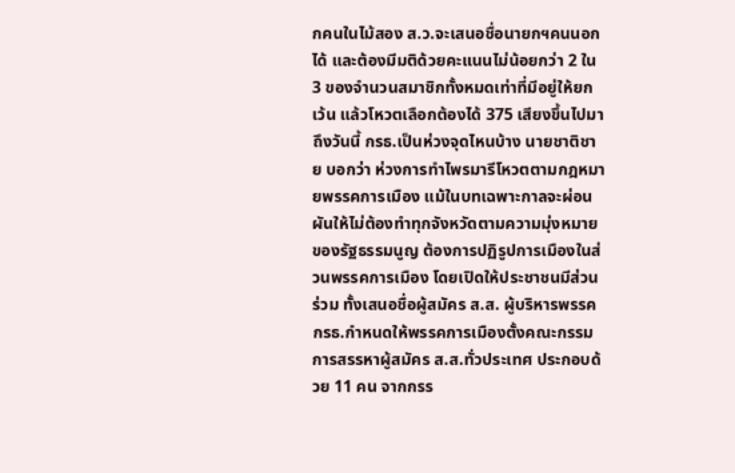กคนในไม้สอง ส.ว.จะเสนอชื่อนายกฯคนนอกได้ และต้องมีมติด้วยคะแนนไม่น้อยกว่า 2 ใน 3 ของจำนวนสมาชิกทั้งหมดเท่าที่มีอยู่ให้ยกเว้น แล้วโหวตเลือกต้องได้ 375 เสียงขึ้นไปมาถึงวันนี้ กรธ.เป็นห่วงจุดไหนบ้าง นายชาติชาย บอกว่า ห่วงการทำไพรมารีโหวตตามกฎหมายพรรคการเมือง แม้ในบทเฉพาะกาลจะผ่อนผันให้ไม่ต้องทำทุกจังหวัดตามความมุ่งหมายของรัฐธรรมนูญ ต้องการปฏิรูปการเมืองในส่วนพรรคการเมือง โดยเปิดให้ประชาชนมีส่วนร่วม ทั้งเสนอชื่อผู้สมัคร ส.ส. ผู้บริหารพรรคกรธ.กำหนดให้พรรคการเมืองตั้งคณะกรรมการสรรหาผู้สมัคร ส.ส.ทั่วประเทศ ประกอบด้วย 11 คน จากกรร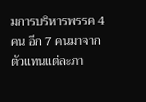มการบริหารพรรค 4 คน อีก 7 คนมาจากตัวแทนแต่ละภา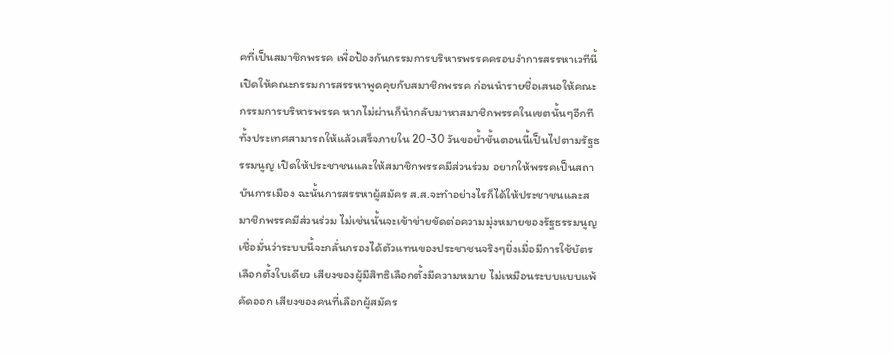คที่เป็นสมาชิกพรรค เพื่อป้องกันกรรมการบริหารพรรคครอบงำการสรรหาเวทีนี้เปิดให้คณะกรรมการสรรหาพูดคุยกับสมาชิกพรรค ก่อนนำรายชื่อเสนอให้คณะกรรมการบริหารพรรค หากไม่ผ่านก็นำกลับมาหาสมาชิกพรรคในเขตนั้นๆอีกที ทั้งประเทศสามารถให้แล้วเสร็จภายใน 20-30 วันขอย้ำขั้นตอนนี้เป็นไปตามรัฐธรรมนูญ เปิดให้ประชาชนและให้สมาชิกพรรคมีส่วนร่วม อยากให้พรรคเป็นสถาบันการเมือง ฉะนั้นการสรรหาผู้สมัคร ส.ส.จะทำอย่างไรก็ได้ให้ประชาชนและสมาชิกพรรคมีส่วนร่วม ไม่เช่นนั้นจะเข้าข่ายขัดต่อความมุ่งหมายของรัฐธรรมนูญเชื่อมั่นว่าระบบนี้จะกลั่นกรองได้ตัวแทนของประชาชนจริงๆยิ่งเมื่อมีการใช้บัตรเลือกตั้งใบเดียว เสียงของผู้มีสิทธิเลือกตั้งมีความหมาย ไม่เหมือนระบบแบบแพ้คัดออก เสียงของคนที่เลือกผู้สมัคร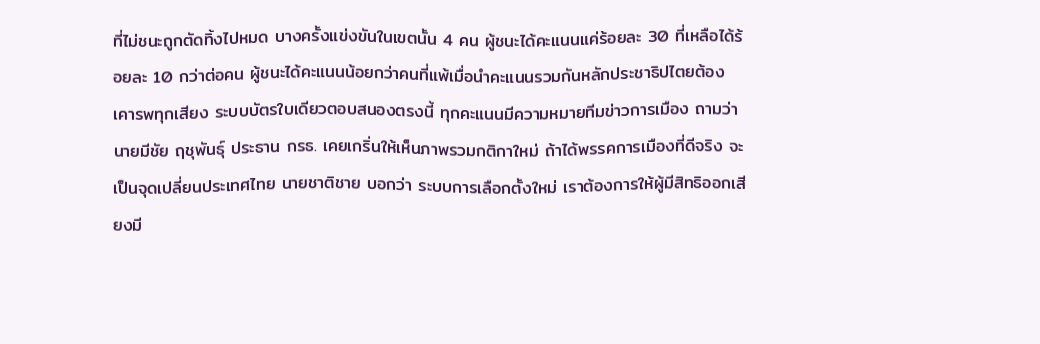ที่ไม่ชนะถูกตัดทิ้งไปหมด บางครั้งแข่งขันในเขตนั้น 4 คน ผู้ชนะได้คะแนนแค่ร้อยละ 30 ที่เหลือได้ร้อยละ 10 กว่าต่อคน ผู้ชนะได้คะแนนน้อยกว่าคนที่แพ้เมื่อนำคะแนนรวมกันหลักประชาธิปไตยต้องเคารพทุกเสียง ระบบบัตรใบเดียวตอบสนองตรงนี้ ทุกคะแนนมีความหมายทีมข่าวการเมือง ถามว่า นายมีชัย ฤชุพันธุ์ ประธาน กรธ. เคยเกริ่นให้เห็นภาพรวมกติกาใหม่ ถ้าได้พรรคการเมืองที่ดีจริง จะเป็นจุดเปลี่ยนประเทศไทย นายชาติชาย บอกว่า ระบบการเลือกตั้งใหม่ เราต้องการให้ผู้มีสิทธิออกเสียงมี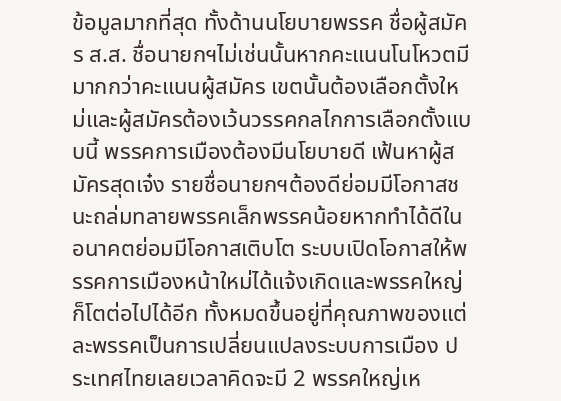ข้อมูลมากที่สุด ทั้งด้านนโยบายพรรค ชื่อผู้สมัคร ส.ส. ชื่อนายกฯไม่เช่นนั้นหากคะแนนโนโหวตมีมากกว่าคะแนนผู้สมัคร เขตนั้นต้องเลือกตั้งใหม่และผู้สมัครต้องเว้นวรรคกลไกการเลือกตั้งแบบนี้ พรรคการเมืองต้องมีนโยบายดี เฟ้นหาผู้สมัครสุดเจ๋ง รายชื่อนายกฯต้องดีย่อมมีโอกาสชนะถล่มทลายพรรคเล็กพรรคน้อยหากทำได้ดีในอนาคตย่อมมีโอกาสเติบโต ระบบเปิดโอกาสให้พรรคการเมืองหน้าใหม่ได้แจ้งเกิดและพรรคใหญ่ก็โตต่อไปได้อีก ทั้งหมดขึ้นอยู่ที่คุณภาพของแต่ละพรรคเป็นการเปลี่ยนแปลงระบบการเมือง ประเทศไทยเลยเวลาคิดจะมี 2 พรรคใหญ่เห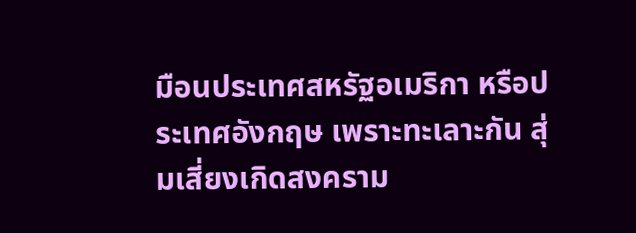มือนประเทศสหรัฐอเมริกา หรือประเทศอังกฤษ เพราะทะเลาะกัน สุ่มเสี่ยงเกิดสงคราม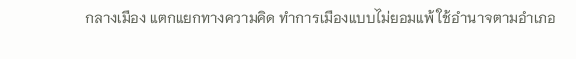กลางเมือง แตกแยกทางความคิด ทำการเมืองแบบไม่ยอมแพ้ ใช้อำนาจตามอำเภอ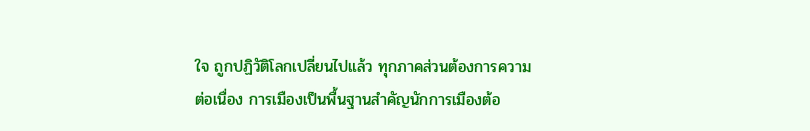ใจ ถูกปฏิวัติโลกเปลี่ยนไปแล้ว ทุกภาคส่วนต้องการความต่อเนื่อง การเมืองเป็นพื้นฐานสำคัญนักการเมืองต้อ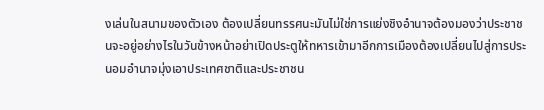งเล่นในสนามของตัวเอง ต้องเปลี่ยนทรรศนะมันไม่ใช่การแย่งชิงอำนาจต้องมองว่าประชาชนจะอยู่อย่างไรในวันข้างหน้าอย่าเปิดประตูให้ทหารเข้ามาอีกการเมืองต้องเปลี่ยนไปสู่การประนอมอำนาจมุ่งเอาประเทศชาติและประชาชน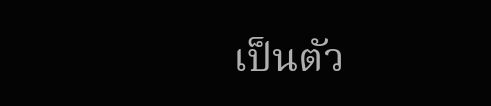เป็นตัว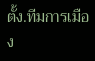ตั้ง.ทีมการเมือง